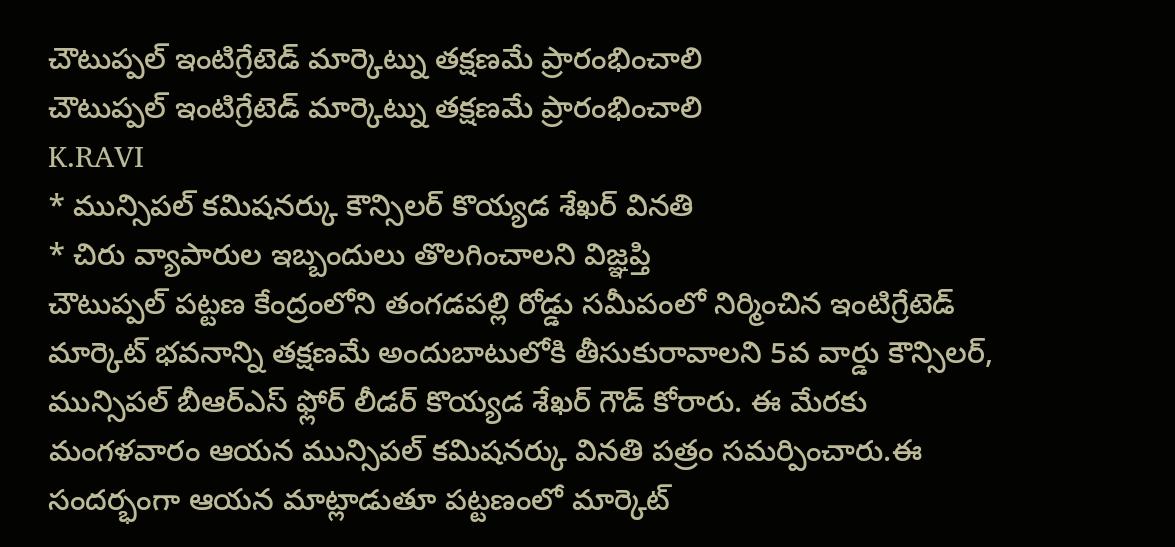చౌటుప్పల్ ఇంటిగ్రేటెడ్ మార్కెట్ను తక్షణమే ప్రారంభించాలి
చౌటుప్పల్ ఇంటిగ్రేటెడ్ మార్కెట్ను తక్షణమే ప్రారంభించాలి
K.RAVI
* మున్సిపల్ కమిషనర్కు కౌన్సిలర్ కొయ్యడ శేఖర్ వినతి
* చిరు వ్యాపారుల ఇబ్బందులు తొలగించాలని విజ్ఞప్తి
చౌటుప్పల్ పట్టణ కేంద్రంలోని తంగడపల్లి రోడ్డు సమీపంలో నిర్మించిన ఇంటిగ్రేటెడ్ మార్కెట్ భవనాన్ని తక్షణమే అందుబాటులోకి తీసుకురావాలని 5వ వార్డు కౌన్సిలర్, మున్సిపల్ బీఆర్ఎస్ ఫ్లోర్ లీడర్ కొయ్యడ శేఖర్ గౌడ్ కోరారు. ఈ మేరకు మంగళవారం ఆయన మున్సిపల్ కమిషనర్కు వినతి పత్రం సమర్పించారు.ఈ సందర్భంగా ఆయన మాట్లాడుతూ పట్టణంలో మార్కెట్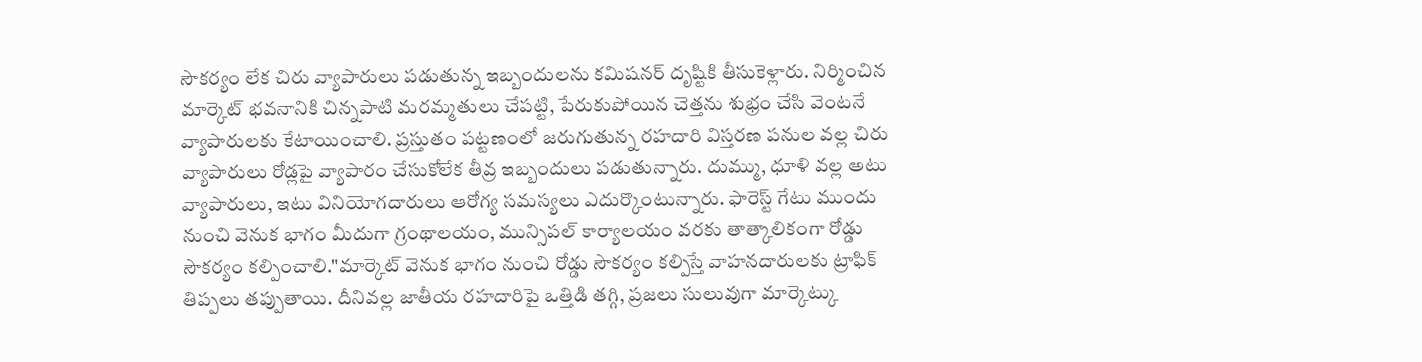సౌకర్యం లేక చిరు వ్యాపారులు పడుతున్న ఇబ్బందులను కమిషనర్ దృష్టికి తీసుకెళ్లారు. నిర్మించిన మార్కెట్ భవనానికి చిన్నపాటి మరమ్మతులు చేపట్టి, పేరుకుపోయిన చెత్తను శుభ్రం చేసి వెంటనే వ్యాపారులకు కేటాయించాలి. ప్రస్తుతం పట్టణంలో జరుగుతున్న రహదారి విస్తరణ పనుల వల్ల చిరు వ్యాపారులు రోడ్లపై వ్యాపారం చేసుకోలేక తీవ్ర ఇబ్బందులు పడుతున్నారు. దుమ్ము, ధూళి వల్ల అటు వ్యాపారులు, ఇటు వినియోగదారులు ఆరోగ్య సమస్యలు ఎదుర్కొంటున్నారు. ఫారెస్ట్ గేటు ముందు నుంచి వెనుక భాగం మీదుగా గ్రంథాలయం, మున్సిపల్ కార్యాలయం వరకు తాత్కాలికంగా రోడ్డు సౌకర్యం కల్పించాలి."మార్కెట్ వెనుక భాగం నుంచి రోడ్డు సౌకర్యం కల్పిస్తే వాహనదారులకు ట్రాఫిక్ తిప్పలు తప్పుతాయి. దీనివల్ల జాతీయ రహదారిపై ఒత్తిడి తగ్గి, ప్రజలు సులువుగా మార్కెట్కు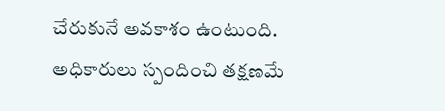చేరుకునే అవకాశం ఉంటుంది. అధికారులు స్పందించి తక్షణమే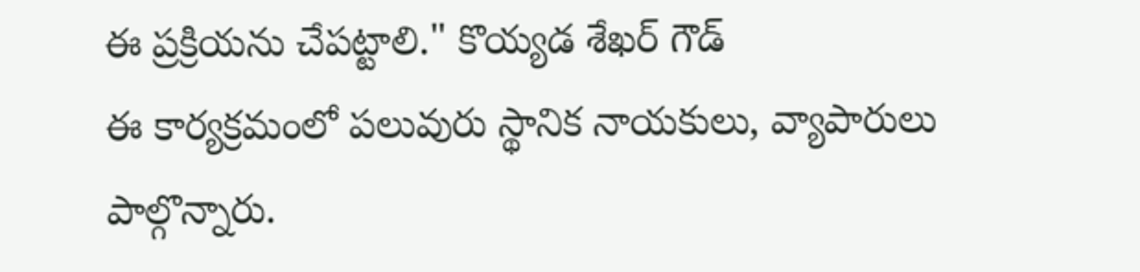ఈ ప్రక్రియను చేపట్టాలి." కొయ్యడ శేఖర్ గౌడ్
ఈ కార్యక్రమంలో పలువురు స్థానిక నాయకులు, వ్యాపారులు పాల్గొన్నారు.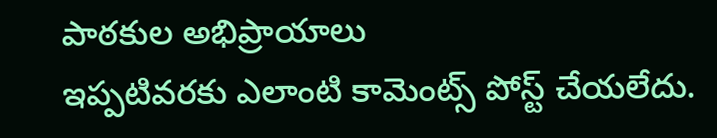పాఠకుల అభిప్రాయాలు
ఇప్పటివరకు ఎలాంటి కామెంట్స్ పోస్ట్ చేయలేదు.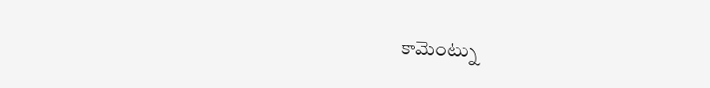కామెంట్ను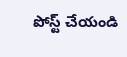పోస్ట్ చేయండి